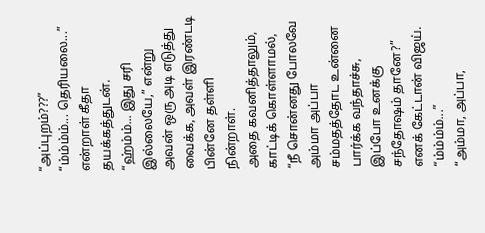“அப்புறம்???”
“ம்ம்ம்ம்... தெரியலை...” என்றாள் கீதா தயக்கத்துடன்.
“ஹ்ம்ம்... இது சரி இல்லையே,” என்று அவன் ஒரு அடி எடுத்து வைக்க, அவள் இரண்டடி பின்னே தள்ளி நின்றாள்.
அதை கவனித்தாலும், காட்டிக் கொள்ளாமல்,
“நீ சொன்னது போலவே அம்மா அப்பா சம்மதத்தோட உன்னை பார்க்க வந்தாச்சு, இப்போ உனக்கு சந்தோஷம் தானே?” எனக் கேட்டான் விஜய்.
“ம்ம்ம்ம்...”
“அம்மா, அப்பா,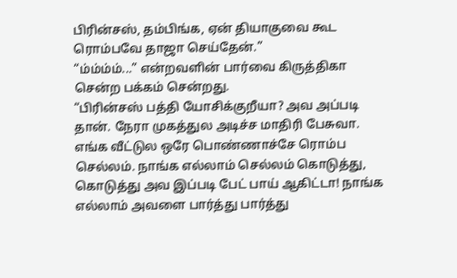பிரின்சஸ், தம்பிங்க, ஏன் தியாகுவை கூட ரொம்பவே தாஜா செய்தேன்.”
“ம்ம்ம்ம்...” என்றவளின் பார்வை கிருத்திகா சென்ற பக்கம் சென்றது.
“பிரின்சஸ் பத்தி யோசிக்குறீயா? அவ அப்படி தான். நேரா முகத்துல அடிச்ச மாதிரி பேசுவா. எங்க வீட்டுல ஒரே பொண்ணாச்சே ரொம்ப செல்லம். நாங்க எல்லாம் செல்லம் கொடுத்து, கொடுத்து அவ இப்படி பேட் பாய் ஆகிட்டா! நாங்க எல்லாம் அவளை பார்த்து பார்த்து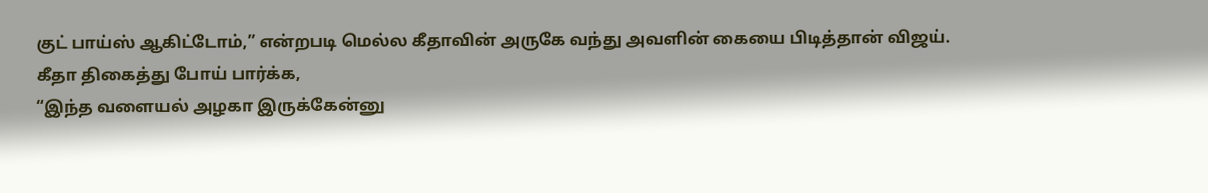குட் பாய்ஸ் ஆகிட்டோம்,” என்றபடி மெல்ல கீதாவின் அருகே வந்து அவளின் கையை பிடித்தான் விஜய்.
கீதா திகைத்து போய் பார்க்க,
“இந்த வளையல் அழகா இருக்கேன்னு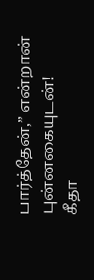பார்த்தேன்,” என்றான் புன்னகையுடன்!
கீதா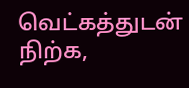வெட்கத்துடன் நிற்க,